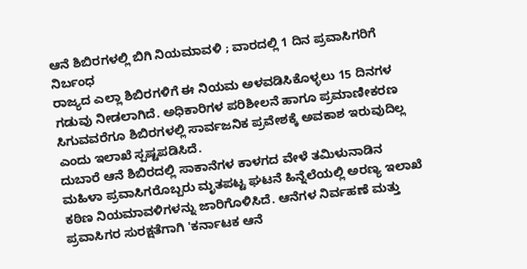ಆನೆ ಶಿಬಿರಗಳಲ್ಲಿ ಬಿಗಿ ನಿಯಮಾವಳಿ ; ವಾರದಲ್ಲಿ 1 ದಿನ ಪ್ರವಾಸಿಗರಿಗೆ ನಿರ್ಬಂಧ
ರಾಜ್ಯದ ಎಲ್ಲಾ ಶಿಬಿರಗಳಿಗೆ ಈ ನಿಯಮ ಅಳವಡಿಸಿಕೊಳ್ಳಲು 15 ದಿನಗಳ ಗಡುವು ನೀಡಲಾಗಿದೆ. ಅಧಿಕಾರಿಗಳ ಪರಿಶೀಲನೆ ಹಾಗೂ ಪ್ರಮಾಣೀಕರಣ ಸಿಗುವವರೆಗೂ ಶಿಬಿರಗಳಲ್ಲಿ ಸಾರ್ವಜನಿಕ ಪ್ರವೇಶಕ್ಕೆ ಅವಕಾಶ ಇರುವುದಿಲ್ಲ ಎಂದು ಇಲಾಖೆ ಸ್ಪಷ್ಟಪಡಿಸಿದೆ.
ದುಬಾರೆ ಆನೆ ಶಿಬಿರದಲ್ಲಿ ಸಾಕಾನೆಗಳ ಕಾಳಗದ ವೇಳೆ ತಮಿಳುನಾಡಿನ ಮಹಿಳಾ ಪ್ರವಾಸಿಗರೊಬ್ಬರು ಮೃತಪಟ್ಟ ಘಟನೆ ಹಿನ್ನೆಲೆಯಲ್ಲಿ ಅರಣ್ಯ ಇಲಾಖೆ ಕಠಿಣ ನಿಯಮಾವಳಿಗಳನ್ನು ಜಾರಿಗೊಳಿಸಿದೆ. ಆನೆಗಳ ನಿರ್ವಹಣೆ ಮತ್ತು ಪ್ರವಾಸಿಗರ ಸುರಕ್ಷತೆಗಾಗಿ 'ಕರ್ನಾಟಕ ಆನೆ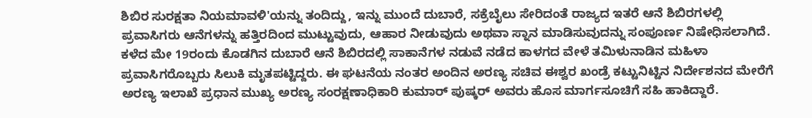ಶಿಬಿರ ಸುರಕ್ಷತಾ ನಿಯಮಾವಳಿ'ಯನ್ನು ತಂದಿದ್ದು, ಇನ್ನು ಮುಂದೆ ದುಬಾರೆ, ಸಕ್ರೆಬೈಲು ಸೇರಿದಂತೆ ರಾಜ್ಯದ ಇತರೆ ಆನೆ ಶಿಬಿರಗಳಲ್ಲಿ ಪ್ರವಾಸಿಗರು ಆನೆಗಳನ್ನು ಹತ್ತಿರದಿಂದ ಮುಟ್ಟುವುದು, ಆಹಾರ ನೀಡುವುದು ಅಥವಾ ಸ್ನಾನ ಮಾಡಿಸುವುದನ್ನು ಸಂಪೂರ್ಣ ನಿಷೇಧಿಸಲಾಗಿದೆ.
ಕಳೆದ ಮೇ 19ರಂದು ಕೊಡಗಿನ ದುಬಾರೆ ಆನೆ ಶಿಬಿರದಲ್ಲಿ ಸಾಕಾನೆಗಳ ನಡುವೆ ನಡೆದ ಕಾಳಗದ ವೇಳೆ ತಮಿಳುನಾಡಿನ ಮಹಿಳಾ ಪ್ರವಾಸಿಗರೊಬ್ಬರು ಸಿಲುಕಿ ಮೃತಪಟ್ಟಿದ್ದರು. ಈ ಘಟನೆಯ ನಂತರ ಅಂದಿನ ಅರಣ್ಯ ಸಚಿವ ಈಶ್ವರ ಖಂಡ್ರೆ ಕಟ್ಟುನಿಟ್ಟಿನ ನಿರ್ದೇಶನದ ಮೇರೆಗೆ ಅರಣ್ಯ ಇಲಾಖೆ ಪ್ರಧಾನ ಮುಖ್ಯ ಅರಣ್ಯ ಸಂರಕ್ಷಣಾಧಿಕಾರಿ ಕುಮಾರ್ ಪುಷ್ಕರ್ ಅವರು ಹೊಸ ಮಾರ್ಗಸೂಚಿಗೆ ಸಹಿ ಹಾಕಿದ್ದಾರೆ.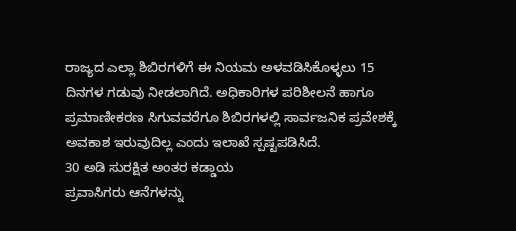ರಾಜ್ಯದ ಎಲ್ಲಾ ಶಿಬಿರಗಳಿಗೆ ಈ ನಿಯಮ ಅಳವಡಿಸಿಕೊಳ್ಳಲು 15 ದಿನಗಳ ಗಡುವು ನೀಡಲಾಗಿದೆ. ಅಧಿಕಾರಿಗಳ ಪರಿಶೀಲನೆ ಹಾಗೂ ಪ್ರಮಾಣೀಕರಣ ಸಿಗುವವರೆಗೂ ಶಿಬಿರಗಳಲ್ಲಿ ಸಾರ್ವಜನಿಕ ಪ್ರವೇಶಕ್ಕೆ ಅವಕಾಶ ಇರುವುದಿಲ್ಲ ಎಂದು ಇಲಾಖೆ ಸ್ಪಷ್ಟಪಡಿಸಿದೆ.
30 ಅಡಿ ಸುರಕ್ಷಿತ ಅಂತರ ಕಡ್ಡಾಯ
ಪ್ರವಾಸಿಗರು ಆನೆಗಳನ್ನು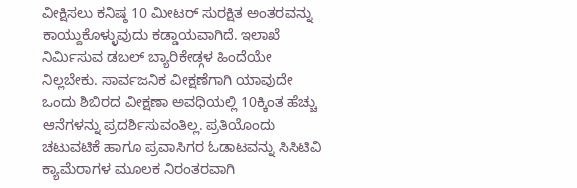ವೀಕ್ಷಿಸಲು ಕನಿಷ್ಠ 10 ಮೀಟರ್ ಸುರಕ್ಷಿತ ಅಂತರವನ್ನು ಕಾಯ್ದುಕೊಳ್ಳುವುದು ಕಡ್ಡಾಯವಾಗಿದೆ. ಇಲಾಖೆ ನಿರ್ಮಿಸುವ ಡಬಲ್ ಬ್ಯಾರಿಕೇಡ್ಗಳ ಹಿಂದೆಯೇ ನಿಲ್ಲಬೇಕು. ಸಾರ್ವಜನಿಕ ವೀಕ್ಷಣೆಗಾಗಿ ಯಾವುದೇ ಒಂದು ಶಿಬಿರದ ವೀಕ್ಷಣಾ ಅವಧಿಯಲ್ಲಿ 10ಕ್ಕಿಂತ ಹೆಚ್ಚು ಆನೆಗಳನ್ನು ಪ್ರದರ್ಶಿಸುವಂತಿಲ್ಲ. ಪ್ರತಿಯೊಂದು ಚಟುವಟಿಕೆ ಹಾಗೂ ಪ್ರವಾಸಿಗರ ಓಡಾಟವನ್ನು ಸಿಸಿಟಿವಿ ಕ್ಯಾಮೆರಾಗಳ ಮೂಲಕ ನಿರಂತರವಾಗಿ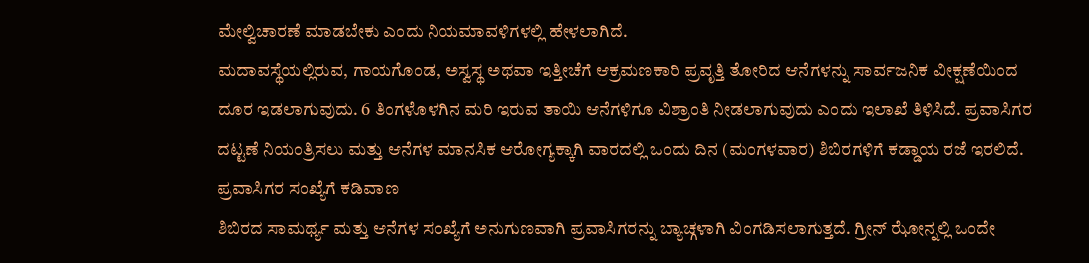ಮೇಲ್ವಿಚಾರಣೆ ಮಾಡಬೇಕು ಎಂದು ನಿಯಮಾವಳಿಗಳಲ್ಲಿ ಹೇಳಲಾಗಿದೆ.
ಮದಾವಸ್ಥೆಯಲ್ಲಿರುವ, ಗಾಯಗೊಂಡ, ಅಸ್ವಸ್ಥ ಅಥವಾ ಇತ್ತೀಚೆಗೆ ಆಕ್ರಮಣಕಾರಿ ಪ್ರವೃತ್ತಿ ತೋರಿದ ಆನೆಗಳನ್ನು ಸಾರ್ವಜನಿಕ ವೀಕ್ಷಣೆಯಿಂದ ದೂರ ಇಡಲಾಗುವುದು. 6 ತಿಂಗಳೊಳಗಿನ ಮರಿ ಇರುವ ತಾಯಿ ಆನೆಗಳಿಗೂ ವಿಶ್ರಾಂತಿ ನೀಡಲಾಗುವುದು ಎಂದು ಇಲಾಖೆ ತಿಳಿಸಿದೆ. ಪ್ರವಾಸಿಗರ ದಟ್ಟಣೆ ನಿಯಂತ್ರಿಸಲು ಮತ್ತು ಆನೆಗಳ ಮಾನಸಿಕ ಆರೋಗ್ಯಕ್ಕಾಗಿ ವಾರದಲ್ಲಿ ಒಂದು ದಿನ (ಮಂಗಳವಾರ) ಶಿಬಿರಗಳಿಗೆ ಕಡ್ಡಾಯ ರಜೆ ಇರಲಿದೆ.
ಪ್ರವಾಸಿಗರ ಸಂಖ್ಯೆಗೆ ಕಡಿವಾಣ
ಶಿಬಿರದ ಸಾಮರ್ಥ್ಯ ಮತ್ತು ಆನೆಗಳ ಸಂಖ್ಯೆಗೆ ಅನುಗುಣವಾಗಿ ಪ್ರವಾಸಿಗರನ್ನು ಬ್ಯಾಚ್ಗಳಾಗಿ ವಿಂಗಡಿಸಲಾಗುತ್ತದೆ. ಗ್ರೀನ್ ಝೋನ್ನಲ್ಲಿ ಒಂದೇ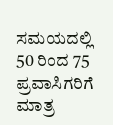ಸಮಯದಲ್ಲಿ 50 ರಿಂದ 75 ಪ್ರವಾಸಿಗರಿಗೆ ಮಾತ್ರ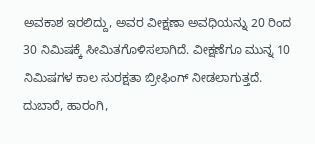ಅವಕಾಶ ಇರಲಿದ್ದು, ಅವರ ವೀಕ್ಷಣಾ ಅವಧಿಯನ್ನು 20 ರಿಂದ 30 ನಿಮಿಷಕ್ಕೆ ಸೀಮಿತಗೊಳಿಸಲಾಗಿದೆ. ವೀಕ್ಷಣೆಗೂ ಮುನ್ನ 10 ನಿಮಿಷಗಳ ಕಾಲ ಸುರಕ್ಷತಾ ಬ್ರೀಫಿಂಗ್ ನೀಡಲಾಗುತ್ತದೆ.
ದುಬಾರೆ, ಹಾರಂಗಿ,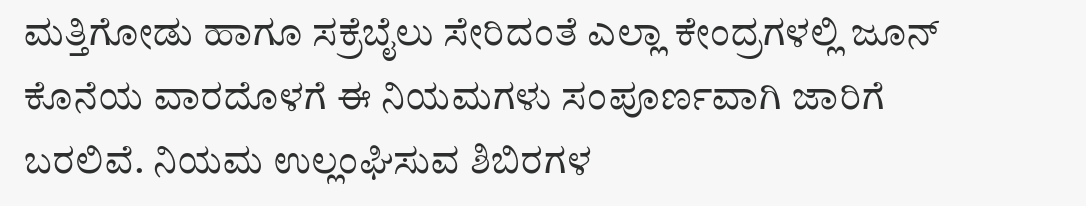ಮತ್ತಿಗೋಡು ಹಾಗೂ ಸಕ್ರೆಬೈಲು ಸೇರಿದಂತೆ ಎಲ್ಲಾ ಕೇಂದ್ರಗಳಲ್ಲಿ ಜೂನ್ ಕೊನೆಯ ವಾರದೊಳಗೆ ಈ ನಿಯಮಗಳು ಸಂಪೂರ್ಣವಾಗಿ ಜಾರಿಗೆ ಬರಲಿವೆ. ನಿಯಮ ಉಲ್ಲಂಘಿಸುವ ಶಿಬಿರಗಳ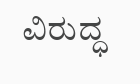ವಿರುದ್ಧ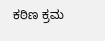ಕಠಿಣ ಕ್ರಮ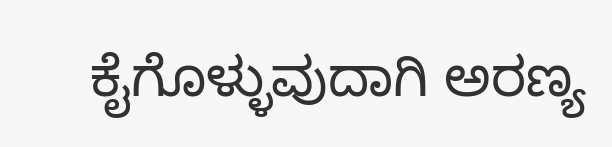ಕೈಗೊಳ್ಳುವುದಾಗಿ ಅರಣ್ಯ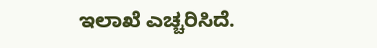ಇಲಾಖೆ ಎಚ್ಚರಿಸಿದೆ.